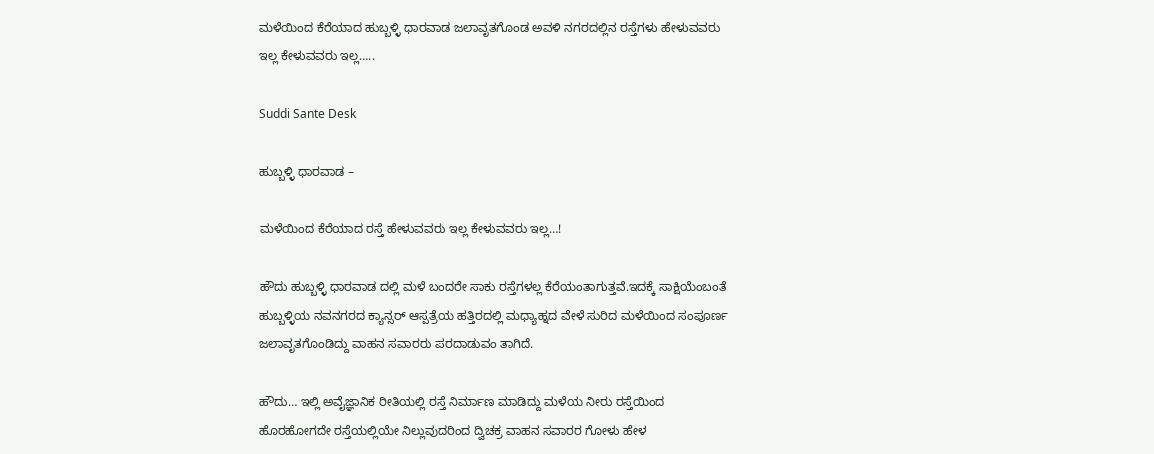ಮಳೆಯಿಂದ ಕೆರೆಯಾದ ಹುಬ್ಬಳ್ಳಿ ಧಾರವಾಡ ಜಲಾವೃತಗೊಂಡ ಅವಳಿ ನಗರದಲ್ಲಿನ ರಸ್ತೆಗಳು ಹೇಳುವವರು ಇಲ್ಲ ಕೇಳುವವರು ಇಲ್ಲ…..

Suddi Sante Desk

ಹುಬ್ಬಳ್ಳಿ ಧಾರವಾಡ –

ಮಳೆಯಿಂದ ಕೆರೆಯಾದ ರಸ್ತೆ ಹೇಳುವವರು ಇಲ್ಲ ಕೇಳುವವರು ಇಲ್ಲ…!

ಹೌದು ಹುಬ್ಬಳ್ಳಿ ಧಾರವಾಡ ದಲ್ಲಿ ಮಳೆ ಬಂದರೇ ಸಾಕು ರಸ್ತೆಗಳಲ್ಲ ಕೆರೆಯಂತಾಗುತ್ತವೆ.ಇದಕ್ಕೆ ಸಾಕ್ಷಿಯೆಂಬಂತೆ ಹುಬ್ಬಳ್ಳಿಯ ನವನಗರದ ಕ್ಯಾನ್ಸರ್ ಆಸ್ಪತ್ರೆಯ ಹತ್ತಿರದಲ್ಲಿ ಮಧ್ಯಾಹ್ನದ ವೇಳೆ ಸುರಿದ ಮಳೆಯಿಂದ ಸಂಪೂರ್ಣ ಜಲಾವೃತಗೊಂಡಿದ್ದು ವಾಹನ ಸವಾರರು ಪರದಾಡುವಂ ತಾಗಿದೆ.

ಹೌದು… ಇಲ್ಲಿ ಅವೈಜ್ಞಾನಿಕ ರೀತಿಯಲ್ಲಿ ರಸ್ತೆ ನಿರ್ಮಾಣ ಮಾಡಿದ್ದು ಮಳೆಯ ನೀರು ರಸ್ತೆಯಿಂದ ಹೊರಹೋಗದೇ ರಸ್ತೆಯಲ್ಲಿಯೇ ನಿಲ್ಲುವುದರಿಂದ ದ್ವಿಚಕ್ರ ವಾಹನ ಸವಾರರ ಗೋಳು ಹೇಳ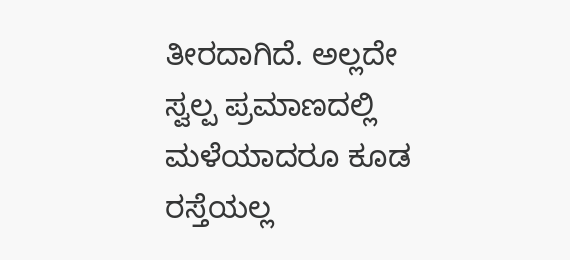ತೀರದಾಗಿದೆ. ಅಲ್ಲದೇ ಸ್ವಲ್ಪ ಪ್ರಮಾಣದಲ್ಲಿ ಮಳೆಯಾದರೂ ಕೂಡ ರಸ್ತೆಯಲ್ಲ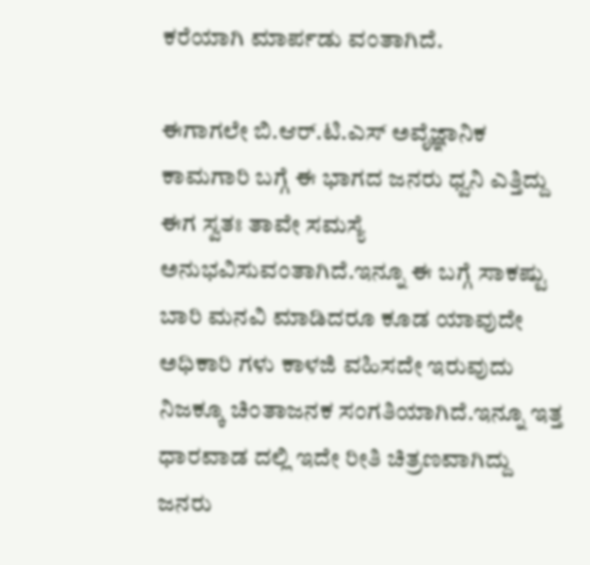ಕರೆಯಾಗಿ ಮಾರ್ಪಡು ವಂತಾಗಿದೆ.

ಈಗಾಗಲೇ ಬಿ.ಆರ್.ಟಿ.ಎಸ್ ಅವೈಜ್ಞಾನಿಕ ಕಾಮಗಾರಿ ಬಗ್ಗೆ ಈ ಭಾಗದ ಜನರು ಧ್ವನಿ ಎತ್ತಿದ್ದು ಈಗ ಸ್ವತಃ ತಾವೇ ಸಮಸ್ಯೆ ಅನುಭವಿಸುವಂತಾಗಿದೆ.ಇನ್ನೂ ಈ ಬಗ್ಗೆ ಸಾಕಷ್ಟು ಬಾರಿ ಮನವಿ ಮಾಡಿದರೂ ಕೂಡ ಯಾವುದೇ ಅಧಿಕಾರಿ ಗಳು ಕಾಳಜಿ ವಹಿಸದೇ ಇರುವುದು ನಿಜಕ್ಕೂ ಚಿಂತಾಜನಕ ಸಂಗತಿಯಾಗಿದೆ.ಇನ್ನೂ ಇತ್ತ ಧಾರವಾಡ ದಲ್ಲಿ ಇದೇ ರೀತಿ ಚಿತ್ರಣವಾಗಿದ್ದು ಜ‌ನರು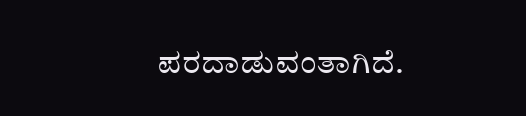ಪರದಾಡುವಂತಾಗಿದೆ.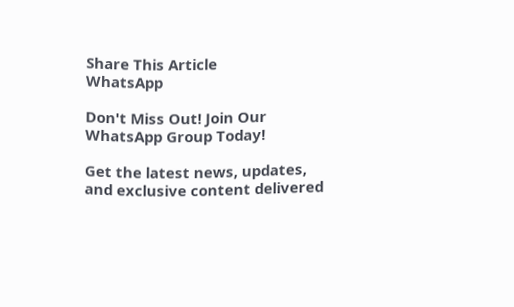Share This Article
WhatsApp

Don't Miss Out! Join Our WhatsApp Group Today!

Get the latest news, updates, and exclusive content delivered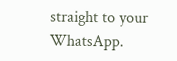straight to your WhatsApp.